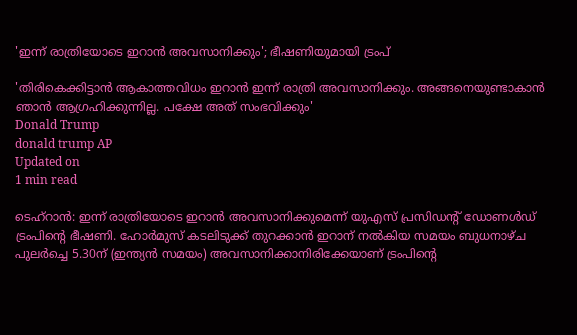'ഇന്ന് രാത്രിയോടെ ഇറാന്‍ അവസാനിക്കും'; ഭീഷണിയുമായി ട്രംപ്

'തിരികെക്കിട്ടാന്‍ ആകാത്തവിധം ഇറാന്‍ ഇന്ന് രാത്രി അവസാനിക്കും. അങ്ങനെയുണ്ടാകാന്‍ ഞാന്‍ ആഗ്രഹിക്കുന്നില്ല. പക്ഷേ അത് സംഭവിക്കും'
Donald Trump
donald trump AP
Updated on
1 min read

ടെഹ്‌റാന്‍: ഇന്ന് രാത്രിയോടെ ഇറാന്‍ അവസാനിക്കുമെന്ന് യുഎസ് പ്രസിഡന്റ് ഡോണള്‍ഡ് ട്രംപിന്റെ ഭീഷണി. ഹോര്‍മുസ് കടലിടുക്ക് തുറക്കാന്‍ ഇറാന് നല്‍കിയ സമയം ബുധനാഴ്ച പുലര്‍ച്ചെ 5.30ന് (ഇന്ത്യന്‍ സമയം) അവസാനിക്കാനിരിക്കേയാണ് ട്രംപിന്റെ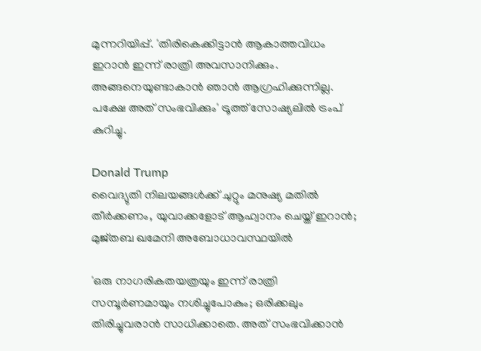മുന്നറിയിപ്പ്. 'തിരികെക്കിട്ടാന്‍ ആകാത്തവിധം ഇറാന്‍ ഇന്ന് രാത്രി അവസാനിക്കും. അങ്ങനെയുണ്ടാകാന്‍ ഞാന്‍ ആഗ്രഹിക്കുന്നില്ല. പക്ഷേ അത് സംഭവിക്കും' ട്രൂത്ത് സോഷ്യലില്‍ ട്രംപ് കുറിച്ചു.

Donald Trump
വൈദ്യുതി നിലയങ്ങള്‍ക്ക് ചുറ്റും മനുഷ്യ മതില്‍ തീര്‍ക്കണം, യുവാക്കളോട് ആഹ്വാനം ചെയ്ത് ഇറാന്‍; മുജ്തബ ഖമേനി അബോധാവസ്ഥയില്‍

'ഒരു നാഗരികതയത്രയും ഇന്ന് രാത്രി സമ്പൂര്‍ണമായും നശിച്ചുപോകും; ഒരിക്കലും തിരിച്ചുവരാന്‍ സാധിക്കാതെ. അത് സംഭവിക്കാന്‍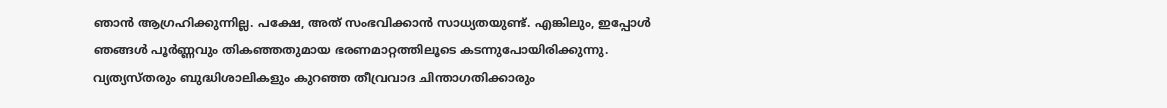ഞാന്‍ ആഗ്രഹിക്കുന്നില്ല. പക്ഷേ, അത് സംഭവിക്കാന്‍ സാധ്യതയുണ്ട്. എങ്കിലും, ഇപ്പോള്‍ ഞങ്ങള്‍ പൂര്‍ണ്ണവും തികഞ്ഞതുമായ ഭരണമാറ്റത്തിലൂടെ കടന്നുപോയിരിക്കുന്നു. വ്യത്യസ്തരും ബുദ്ധിശാലികളും കുറഞ്ഞ തീവ്രവാദ ചിന്താഗതിക്കാരും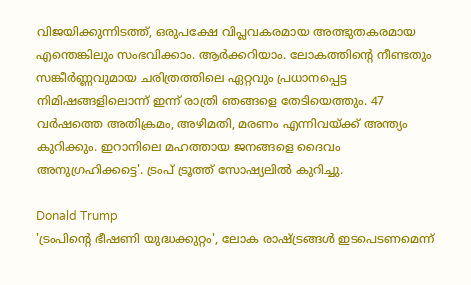വിജയിക്കുന്നിടത്ത്, ഒരുപക്ഷേ വിപ്ലവകരമായ അത്ഭുതകരമായ എന്തെങ്കിലും സംഭവിക്കാം. ആര്‍ക്കറിയാം. ലോകത്തിന്റെ നീണ്ടതും സങ്കീര്‍ണ്ണവുമായ ചരിത്രത്തിലെ ഏറ്റവും പ്രധാനപ്പെട്ട നിമിഷങ്ങളിലൊന്ന് ഇന്ന് രാത്രി ഞങ്ങളെ തേടിയെത്തും. 47 വര്‍ഷത്തെ അതിക്രമം, അഴിമതി, മരണം എന്നിവയ്ക്ക് അന്ത്യം കുറിക്കും. ഇറാനിലെ മഹത്തായ ജനങ്ങളെ ദൈവം അനുഗ്രഹിക്കട്ടെ'. ട്രംപ് ട്രൂത്ത് സോഷ്യലില്‍ കുറിച്ചു.

Donald Trump
'ട്രംപിന്റെ ഭീഷണി യുദ്ധക്കുറ്റം', ലോക രാഷ്ട്രങ്ങള്‍ ഇടപെടണമെന്ന്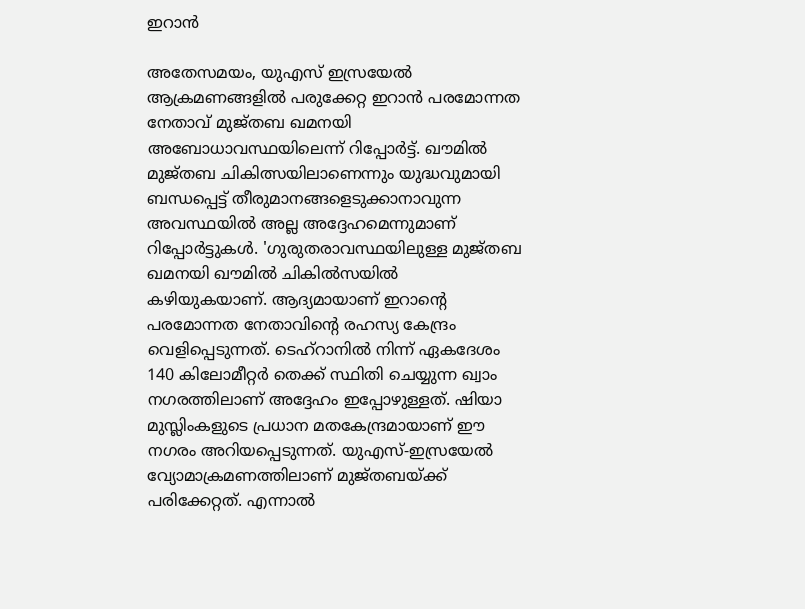ഇറാന്‍

അതേസമയം, യുഎസ് ഇസ്രയേല്‍ ആക്രമണങ്ങളില്‍ പരുക്കേറ്റ ഇറാന്‍ പരമോന്നത നേതാവ് മുജ്തബ ഖമനയി അബോധാവസ്ഥയിലെന്ന് റിപ്പോര്‍ട്ട്. ഖൗമില്‍ മുജ്തബ ചികിത്സയിലാണെന്നും യുദ്ധവുമായി ബന്ധപ്പെട്ട് തീരുമാനങ്ങളെടുക്കാനാവുന്ന അവസ്ഥയില്‍ അല്ല അദ്ദേഹമെന്നുമാണ് റിപ്പോര്‍ട്ടുകള്‍. 'ഗുരുതരാവസ്ഥയിലുള്ള മുജ്തബ ഖമനയി ഖൗമില്‍ ചികില്‍സയില്‍ കഴിയുകയാണ്. ആദ്യമായാണ് ഇറാന്റെ പരമോന്നത നേതാവിന്റെ രഹസ്യ കേന്ദ്രം വെളിപ്പെടുന്നത്. ടെഹ്‌റാനില്‍ നിന്ന് ഏകദേശം 140 കിലോമീറ്റര്‍ തെക്ക് സ്ഥിതി ചെയ്യുന്ന ഖ്വാം നഗരത്തിലാണ് അദ്ദേഹം ഇപ്പോഴുള്ളത്. ഷിയാ മുസ്ലിംകളുടെ പ്രധാന മതകേന്ദ്രമായാണ് ഈ നഗരം അറിയപ്പെടുന്നത്. യുഎസ്-ഇസ്രയേല്‍ വ്യോമാക്രമണത്തിലാണ് മുജ്തബയ്ക്ക് പരിക്കേറ്റത്. എന്നാല്‍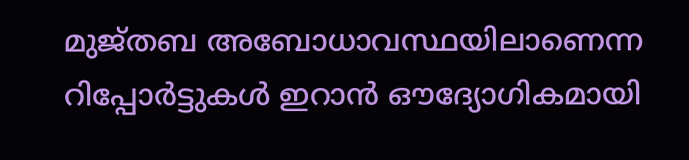മുജ്തബ അബോധാവസ്ഥയിലാണെന്ന റിപ്പോര്‍ട്ടുകള്‍ ഇറാന്‍ ഔദ്യോഗികമായി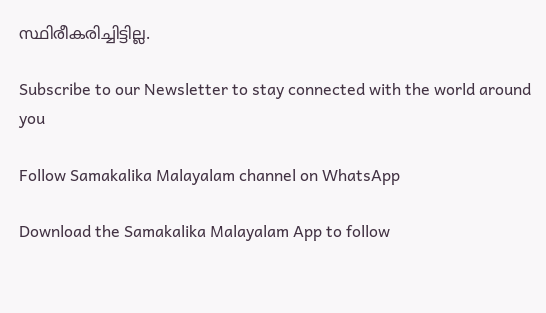സ്ഥിരീകരിച്ചിട്ടില്ല.

Subscribe to our Newsletter to stay connected with the world around you

Follow Samakalika Malayalam channel on WhatsApp

Download the Samakalika Malayalam App to follow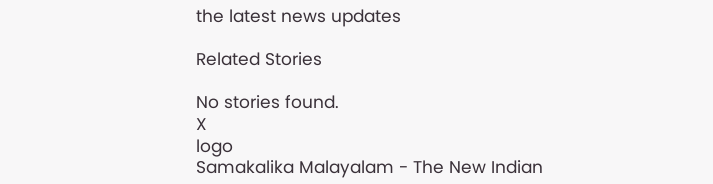the latest news updates

Related Stories

No stories found.
X
logo
Samakalika Malayalam - The New Indian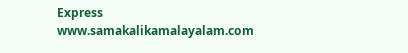Express
www.samakalikamalayalam.com